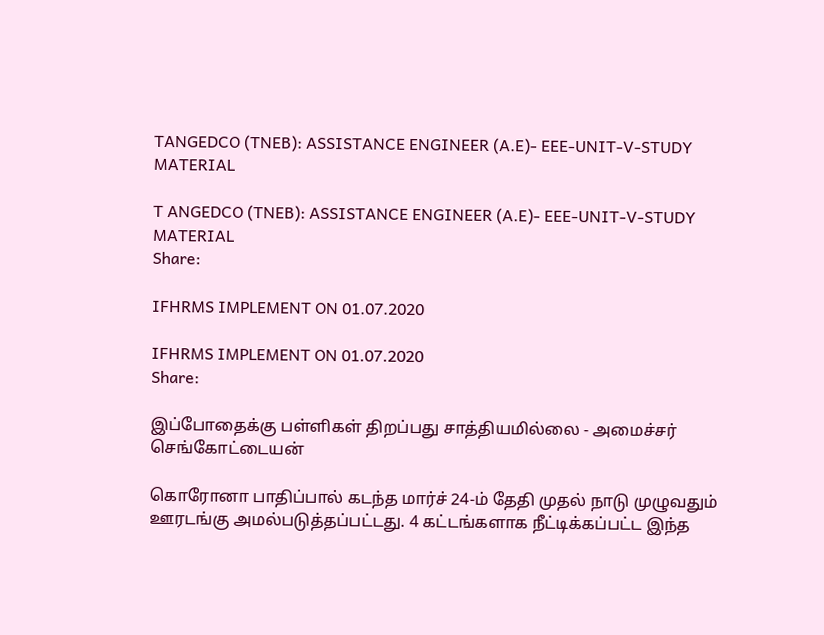TANGEDCO (TNEB): ASSISTANCE ENGINEER (A.E)- EEE-UNIT-V-STUDY MATERIAL

T ANGEDCO (TNEB): ASSISTANCE ENGINEER (A.E)- EEE-UNIT-V-STUDY MATERIAL
Share:

IFHRMS IMPLEMENT ON 01.07.2020

IFHRMS IMPLEMENT ON 01.07.2020
Share:

இப்போதைக்கு பள்ளிகள் திறப்பது சாத்தியமில்லை - அமைச்சர் செங்கோட்டையன்

கொரோனா பாதிப்பால் கடந்த மார்ச் 24-ம் தேதி முதல் நாடு முழுவதும் ஊரடங்கு அமல்படுத்தப்பட்டது. 4 கட்டங்களாக நீட்டிக்கப்பட்ட இந்த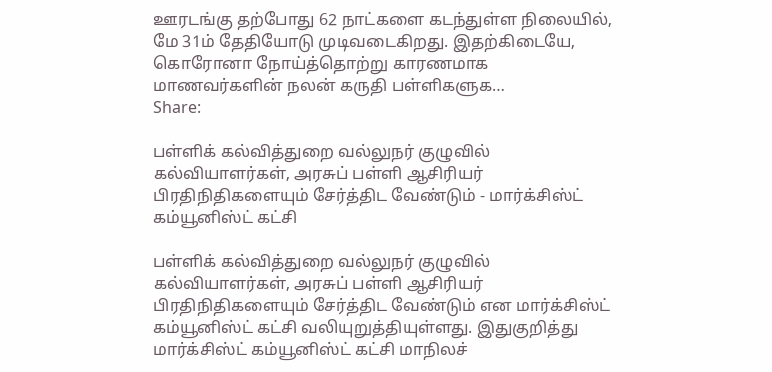ஊரடங்கு தற்போது 62 நாட்களை கடந்துள்ள நிலையில், மே 31ம் தேதியோடு முடிவடைகிறது. இதற்கிடையே, கொரோனா நோய்த்தொற்று காரணமாக மாணவர்களின் நலன் கருதி பள்ளிகளுக…
Share:

பள்ளிக் கல்வித்துறை வல்லுநர் குழுவில் கல்வியாளர்கள், அரசுப் பள்ளி ஆசிரியர் பிரதிநிதிகளையும் சேர்த்திட வேண்டும் - மார்க்சிஸ்ட் கம்யூனிஸ்ட் கட்சி

பள்ளிக் கல்வித்துறை வல்லுநர் குழுவில் கல்வியாளர்கள், அரசுப் பள்ளி ஆசிரியர் பிரதிநிதிகளையும் சேர்த்திட வேண்டும் என மார்க்சிஸ்ட் கம்யூனிஸ்ட் கட்சி வலியுறுத்தியுள்ளது. இதுகுறித்து மார்க்சிஸ்ட் கம்யூனிஸ்ட் கட்சி மாநிலச்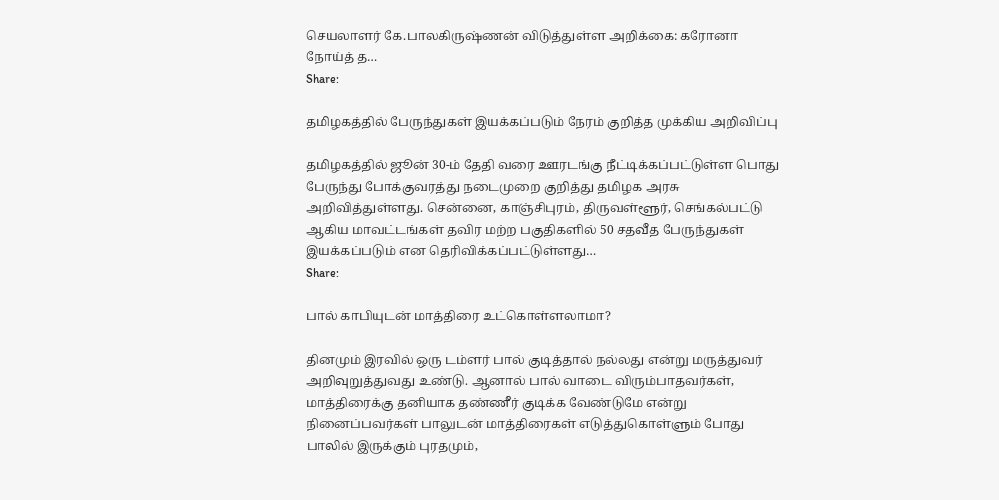செயலாளர் கே.பாலகிருஷ்ணன் விடுத்துள்ள அறிக்கை: கரோனா நோய்த் த…
Share:

தமிழகத்தில் பேருந்துகள் இயக்கப்படும் நேரம் குறித்த முக்கிய அறிவிப்பு

தமிழகத்தில் ஜூன் 30-ம் தேதி வரை ஊரடங்கு நீட்டிக்கப்பட்டுள்ள பொது பேருந்து போக்குவரத்து நடைமுறை குறித்து தமிழக அரசு அறிவித்துள்ளது. சென்னை, காஞ்சிபுரம், திருவள்ளூர், செங்கல்பட்டு ஆகிய மாவட்டங்கள் தவிர மற்ற பகுதிகளில் 50 சதவீத பேருந்துகள் இயக்கப்படும் என தெரிவிக்கப்பட்டுள்ளது…
Share:

பால் காபியுடன் மாத்திரை உட்கொள்ளலாமா?

தினமும் இரவில் ஒரு டம்ளர் பால் குடித்தால் நல்லது என்று மருத்துவர் அறிவுறுத்துவது உண்டு. ஆனால் பால் வாடை விரும்பாதவர்கள், மாத்திரைக்கு தனியாக தண்ணீர் குடிக்க வேண்டுமே என்று நினைப்பவர்கள் பாலுடன் மாத்திரைகள் எடுத்துகொள்ளும் போது பாலில் இருக்கும் புரதமும்,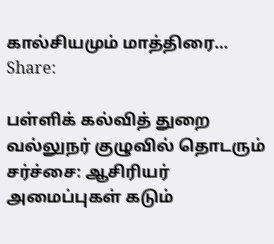கால்சியமும் மாத்திரை…
Share:

பள்ளிக் கல்வித் துறை வல்லுநர் குழுவில் தொடரும் சர்ச்சை: ஆசிரியர் அமைப்புகள் கடும்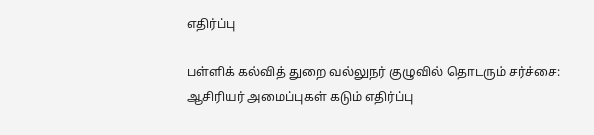எதிர்ப்பு

பள்ளிக் கல்வித் துறை வல்லுநர் குழுவில் தொடரும் சர்ச்சை: ஆசிரியர் அமைப்புகள் கடும் எதிர்ப்பு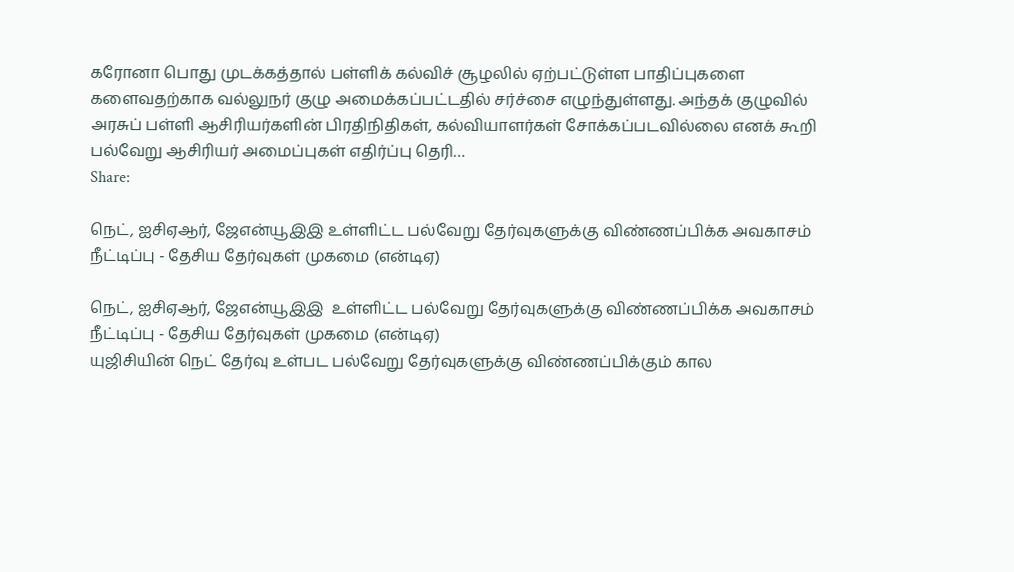கரோனா பொது முடக்கத்தால் பள்ளிக் கல்விச் சூழலில் ஏற்பட்டுள்ள பாதிப்புகளை களைவதற்காக வல்லுநர் குழு அமைக்கப்பட்டதில் சர்ச்சை எழுந்துள்ளது. அந்தக் குழுவில் அரசுப் பள்ளி ஆசிரியர்களின் பிரதிநிதிகள், கல்வியாளர்கள் சோக்கப்படவில்லை எனக் கூறி பல்வேறு ஆசிரியர் அமைப்புகள் எதிர்ப்பு தெரி…
Share:

நெட், ஐசிஏஆர், ஜேஎன்யூஇஇ உள்ளிட்ட பல்வேறு தேர்வுகளுக்கு விண்ணப்பிக்க அவகாசம் நீட்டிப்பு - தேசிய தேர்வுகள் முகமை (என்டிஏ)

நெட், ஐசிஏஆர், ஜேஎன்யூஇஇ  உள்ளிட்ட பல்வேறு தேர்வுகளுக்கு விண்ணப்பிக்க அவகாசம் நீட்டிப்பு - தேசிய தேர்வுகள் முகமை (என்டிஏ)
யுஜிசியின் நெட் தேர்வு உள்பட பல்வேறு தேர்வுகளுக்கு விண்ணப்பிக்கும் கால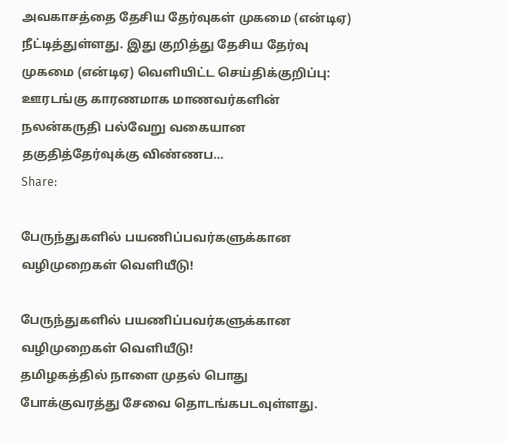அவகாசத்தை தேசிய தேர்வுகள் முகமை (என்டிஏ) நீட்டித்துள்ளது. இது குறித்து தேசிய தேர்வு முகமை (என்டிஏ) வெளியிட்ட செய்திக்குறிப்பு: ஊரடங்கு காரணமாக மாணவர்களின் நலன்கருதி பல்வேறு வகையான தகுதித்தேர்வுக்கு விண்ணப…
Share:

பேருந்துகளில் பயணிப்பவர்களுக்கான வழிமுறைகள் வெளியீடு!

பேருந்துகளில் பயணிப்பவர்களுக்கான வழிமுறைகள் வெளியீடு!
தமிழகத்தில் நாளை முதல் பொது போக்குவரத்து சேவை தொடங்கபடவுள்ளது.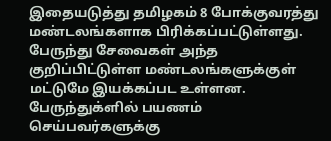இதையடுத்து தமிழகம் 8 போக்குவரத்து மண்டலங்களாக பிரிக்கப்பட்டுள்ளது. பேருந்து சேவைகள் அந்த குறிப்பிட்டுள்ள மண்டலங்களுக்குள் மட்டுமே இயக்கப்பட உள்ளன. பேருந்துக்ளில் பயணம் செய்பவர்களுக்கு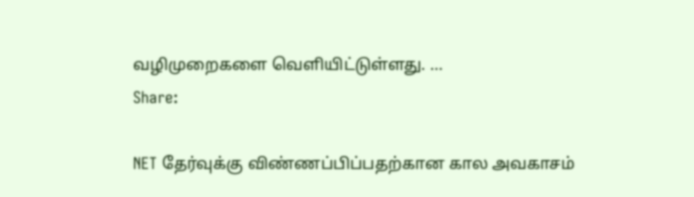வழிமுறைகளை வெளியிட்டுள்ளது. …
Share:

NET தேர்வுக்கு விண்ணப்பிப்பதற்கான கால அவகாசம்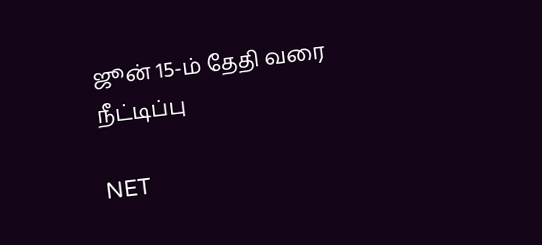ஜூன் 15-ம் தேதி வரை நீட்டிப்பு

NET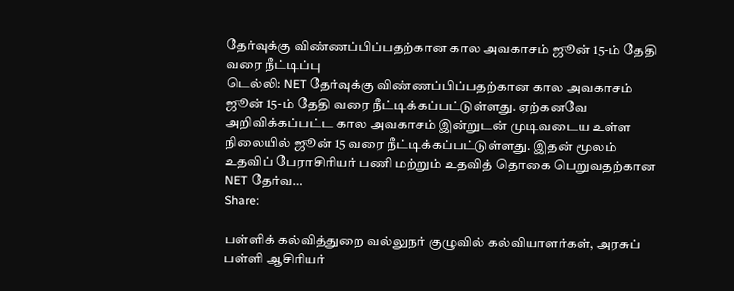தேர்வுக்கு விண்ணப்பிப்பதற்கான கால அவகாசம் ஜூன் 15-ம் தேதி வரை நீட்டிப்பு
டெல்லி: NET தேர்வுக்கு விண்ணப்பிப்பதற்கான கால அவகாசம் ஜூன் 15-ம் தேதி வரை நீட்டிக்கப்பட்டுள்ளது. ஏற்கனவே அறிவிக்கப்பட்ட கால அவகாசம் இன்றுடன் முடிவடைய உள்ள நிலையில் ஜூன் 15 வரை நீட்டிக்கப்பட்டுள்ளது. இதன் மூலம் உதவிப் பேராசிரியர் பணி மற்றும் உதவித் தொகை பெறுவதற்கான NET தேர்வ…
Share:

பள்ளிக் கல்வித்துறை வல்லுநர் குழுவில் கல்வியாளர்கள், அரசுப் பள்ளி ஆசிரியர்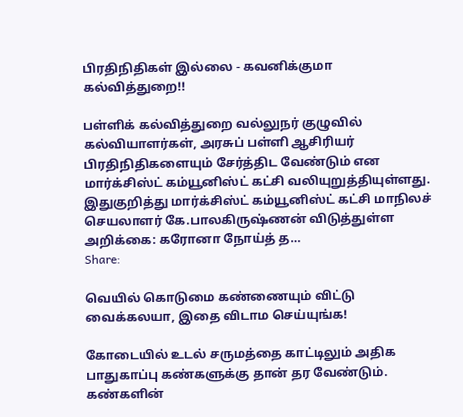பிரதிநிதிகள் இல்லை - கவனிக்குமா கல்வித்துறை!!

பள்ளிக் கல்வித்துறை வல்லுநர் குழுவில் கல்வியாளர்கள், அரசுப் பள்ளி ஆசிரியர் பிரதிநிதிகளையும் சேர்த்திட வேண்டும் என மார்க்சிஸ்ட் கம்யூனிஸ்ட் கட்சி வலியுறுத்தியுள்ளது. இதுகுறித்து மார்க்சிஸ்ட் கம்யூனிஸ்ட் கட்சி மாநிலச் செயலாளர் கே.பாலகிருஷ்ணன் விடுத்துள்ள அறிக்கை: கரோனா நோய்த் த…
Share:

வெயில் கொடுமை கண்ணையும் விட்டு வைக்கலயா, இதை விடாம செய்யுங்க!

கோடையில் உடல் சருமத்தை காட்டிலும் அதிக பாதுகாப்பு கண்களுக்கு தான் தர வேண்டும். கண்களின்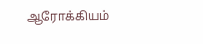ஆரோக்கியம்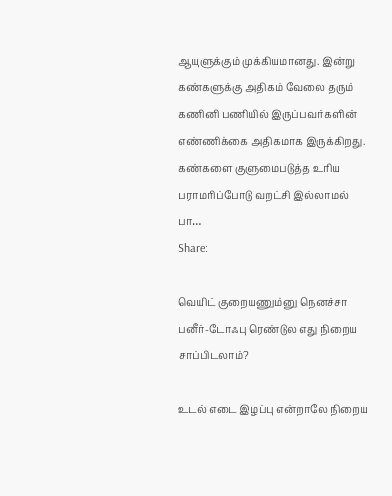ஆயுளுக்கும் முக்கியமானது. இன்று கண்களுக்கு அதிகம் வேலை தரும் கணினி பணியில் இருப்பவர்களின் எண்ணிக்கை அதிகமாக இருக்கிறது. கண்களை குளுமைபடுத்த உரிய பராமரிப்போடு வறட்சி இல்லாமல் பா…
Share:

வெயிட் குறையணும்னு நெனச்சா பனீர்-டோஃபு ரெண்டுல எது நிறைய சாப்பிடலாம்?

உடல் எடை இழப்பு என்றாலே நிறைய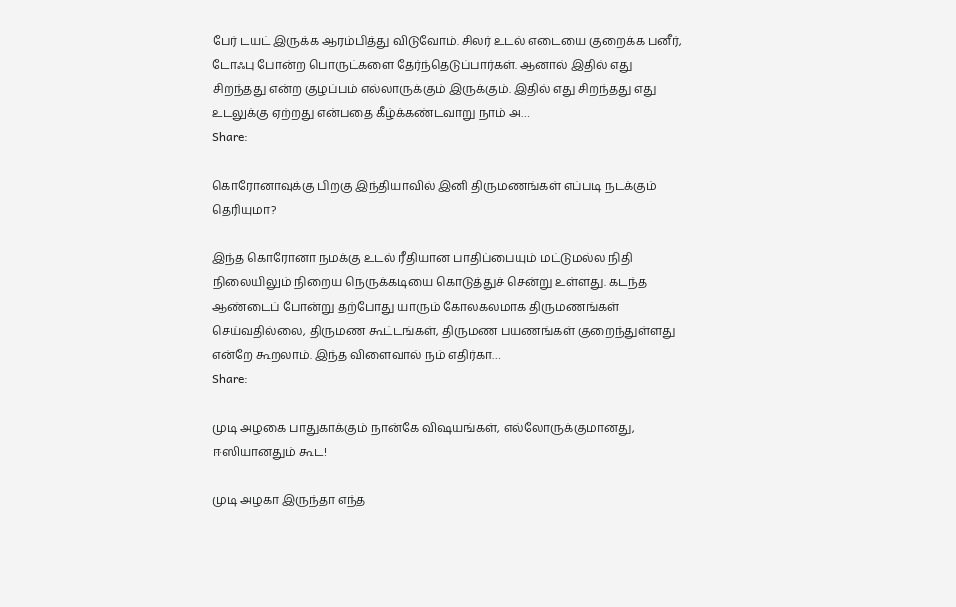பேர் டயட் இருக்க ஆரம்பித்து விடுவோம். சிலர் உடல் எடையை குறைக்க பனீர், டோஃபு போன்ற பொருட்களை தேர்ந்தெடுப்பார்கள். ஆனால் இதில் எது சிறந்தது என்ற குழப்பம் எல்லாருக்கும் இருக்கும். இதில் எது சிறந்தது எது உடலுக்கு ஏற்றது என்பதை கீழ்க்கண்டவாறு நாம் அ…
Share:

கொரோனாவுக்கு பிறகு இந்தியாவில் இனி திருமணங்கள் எப்படி நடக்கும் தெரியுமா?

இந்த கொரோனா நமக்கு உடல் ரீதியான பாதிப்பையும் மட்டுமல்ல நிதி நிலையிலும் நிறைய நெருக்கடியை கொடுத்துச் சென்று உள்ளது. கடந்த ஆண்டைப் போன்று தற்போது யாரும் கோலகலமாக திருமணங்கள் செய்வதில்லை, திருமண கூட்டங்கள், திருமண பயணங்கள் குறைந்துள்ளது என்றே கூறலாம். இந்த விளைவால் நம் எதிர்கா…
Share:

முடி அழகை பாதுகாக்கும் நான்கே விஷயங்கள், எல்லோருக்குமானது, ஈஸியானதும் கூட!

முடி அழகா இருந்தா எந்த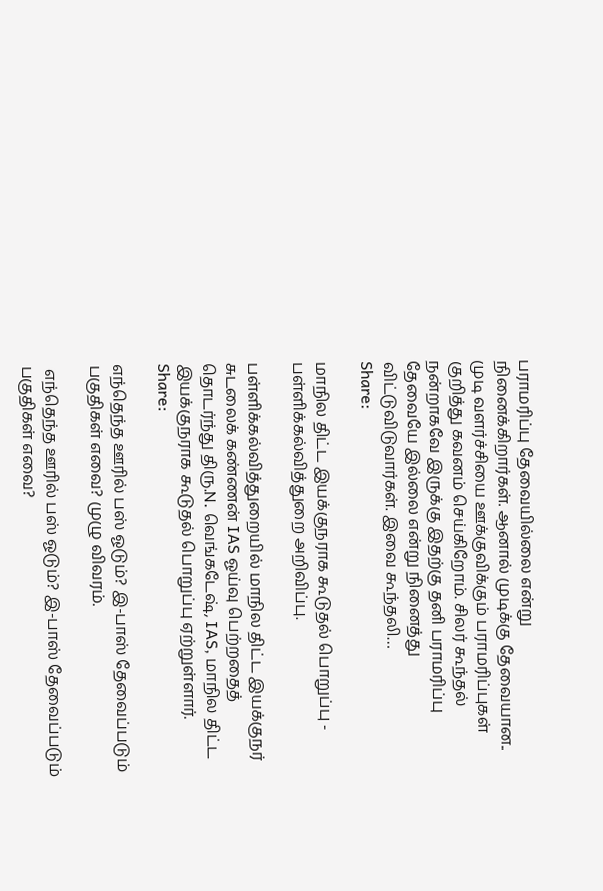பராமரிப்பு தேவையில்லை என்று நினைக்கிறார்கள். ஆனால் முடிக்கு தேவையான.. முடி வளர்ச்சியை ஊக்குவிக்கும் பராமரிப்புகள் குறித்து கவனம் செய்கிறோம். சிலர் கூந்தல் நன்றாகவே இருக்கு இதற்கு தனி பராமரிப்பு தேவையே இல்லை என்று நினைத்து விட்டுவிடுவார்கள். இவை கூந்தலி…
Share:

மாநில திட்ட இயக்குநராக கூடுதல் பொறுப்பு - பள்ளிக்கல்வித்துறை அறிவிப்பு.

பள்ளிக்கல்வித்துறையில் மாநில திட்ட இயக்குநர் சுடலைக் கண்ணன் IAS ஓய்வு பெற்றதைத் தொடர்ந்து திரு.N. வெங்கடேஷ், IAS, மாநில திட்ட இயக்குநராக கூடுதல் பொறுப்பு ஏற்றுள்ளார்.
Share:

எந்தெந்த ஊரில் பஸ் ஓடும்? இ-பாஸ் தேவைப்படும் பகுதிகள் எவை? முழு விவரம்.

 எந்தெந்த ஊரில் பஸ் ஓடும்? இ-பாஸ் தேவைப்படும் பகுதிகள் எவை?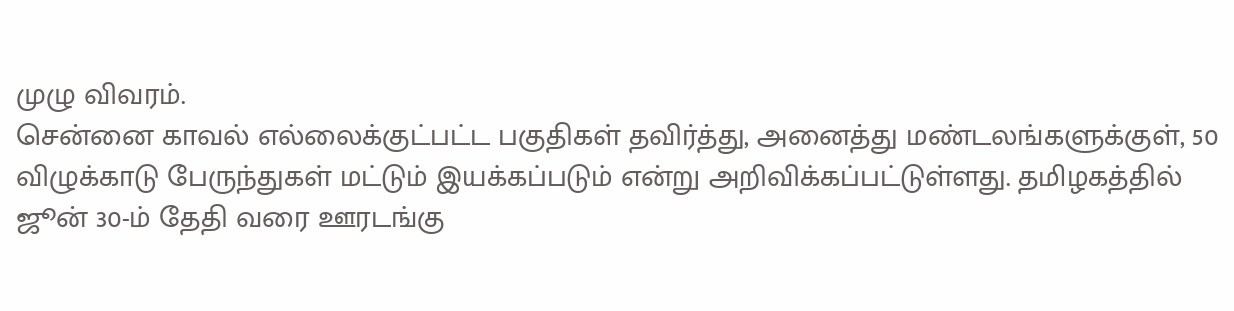முழு விவரம்.
சென்னை காவல் எல்லைக்குட்பட்ட பகுதிகள் தவிர்த்து, அனைத்து மண்டலங்களுக்குள், 50 விழுக்காடு பேருந்துகள் மட்டும் இயக்கப்படும் என்று அறிவிக்கப்பட்டுள்ளது. தமிழகத்தில் ஜூன் 30-ம் தேதி வரை ஊரடங்கு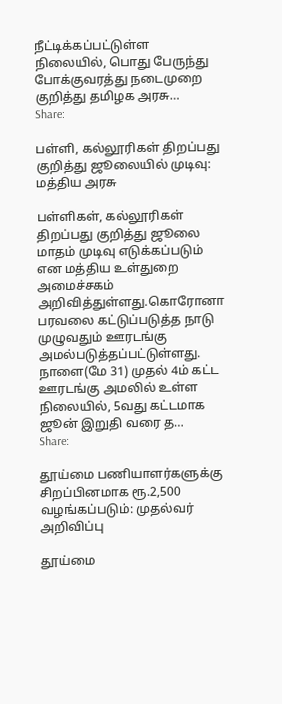நீட்டிக்கப்பட்டுள்ள நிலையில், பொது பேருந்து போக்குவரத்து நடைமுறை குறித்து தமிழக அரசு…
Share:

பள்ளி, கல்லூரிகள் திறப்பது குறித்து ஜூலையில் முடிவு: மத்திய அரசு

பள்ளிகள், கல்லூரிகள் திறப்பது குறித்து ஜூலை மாதம் முடிவு எடுக்கப்படும் என மத்திய உள்துறை அமைச்சகம் அறிவித்துள்ளது.கொரோனா பரவலை கட்டுப்படுத்த நாடு முழுவதும் ஊரடங்கு அமல்படுத்தப்பட்டுள்ளது. நாளை(மே 31) முதல் 4ம் கட்ட ஊரடங்கு அமலில் உள்ள நிலையில், 5வது கட்டமாக ஜூன் இறுதி வரை த…
Share:

தூய்மை பணியாளர்களுக்கு சிறப்பினமாக ரூ.2,500 வழங்கப்படும்: முதல்வர் அறிவிப்பு

தூய்மை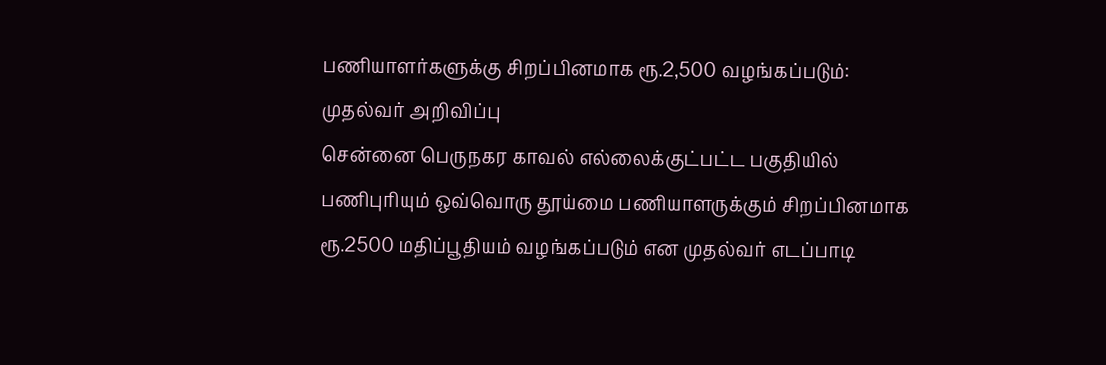பணியாளர்களுக்கு சிறப்பினமாக ரூ.2,500 வழங்கப்படும்: முதல்வர் அறிவிப்பு
சென்னை பெருநகர காவல் எல்லைக்குட்பட்ட பகுதியில் பணிபுரியும் ஒவ்வொரு தூய்மை பணியாளருக்கும் சிறப்பினமாக ரூ.2500 மதிப்பூதியம் வழங்கப்படும் என முதல்வர் எடப்பாடி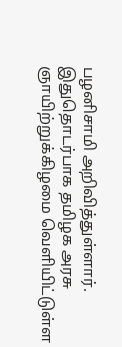பழனிசாமி அறிவித்துள்ளார். இதுதொடர்பாக தமிழக அரசு ஞாயிற்றுக்கிழமை வெளியிட்டுள்ள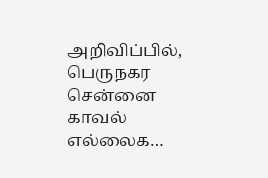அறிவிப்பில், பெருநகர சென்னை காவல் எல்லைக…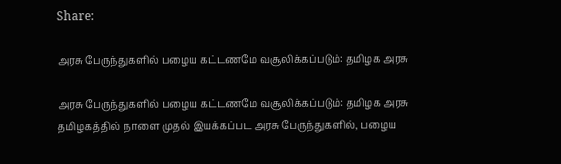Share:

அரசு பேருந்துகளில் பழைய கட்டணமே வசூலிக்கப்படும்: தமிழக அரசு

அரசு பேருந்துகளில் பழைய கட்டணமே வசூலிக்கப்படும்: தமிழக அரசு
தமிழகத்தில் நாளை முதல் இயக்கப்பட அரசு பேருந்துகளில், பழைய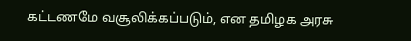கட்டணமே வசூலிக்கப்படும், என தமிழக அரசு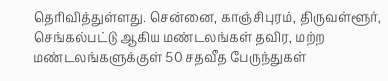தெரிவித்துள்ளது. சென்னை, காஞ்சிபுரம், திருவள்ளூர், செங்கல்பட்டு ஆகிய மண்டலங்கள் தவிர, மற்ற மண்டலங்களுக்குள் 50 சதவீத பேருந்துகள்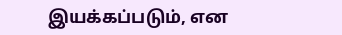இயக்கப்படும், என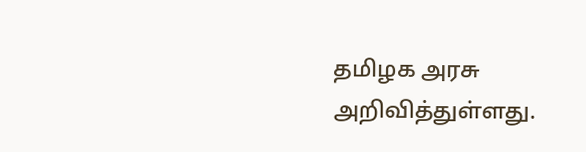தமிழக அரசு அறிவித்துள்ளது.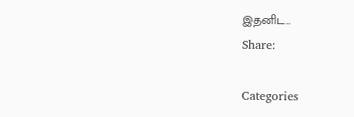இதனிட…
Share:

Categories